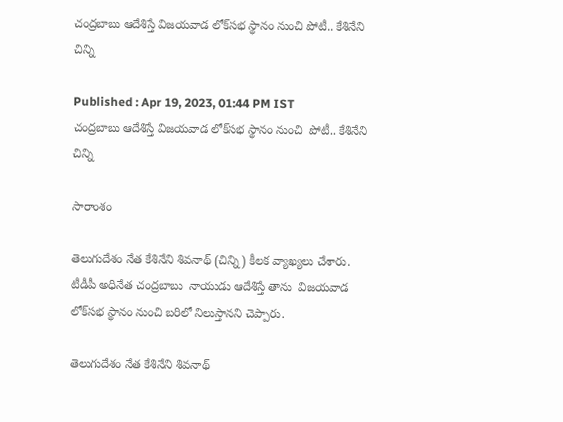చంద్రబాబు ఆదేశిస్తే విజయవాడ లోక్‌సభ స్థానం నుంచి పోటీ.. కేశినేని చిన్ని

Published : Apr 19, 2023, 01:44 PM IST
చంద్రబాబు ఆదేశిస్తే విజయవాడ లోక్‌సభ స్థానం నుంచి  పోటీ.. కేశినేని చిన్ని

సారాంశం

తెలుగుదేశం నేత కేశినేని శివనాథ్ (చిన్ని) కీలక వ్యాఖ్యలు చేశారు. టీడీపీ అధినేత చంద్రబాబు  నాయుడు ఆదేశిస్తే తాను  విజయవాడ లోక్‌సభ స్థానం నుంచి బరిలో నిలుస్తానని చెప్పారు.

తెలుగుదేశం నేత కేశినేని శివనాథ్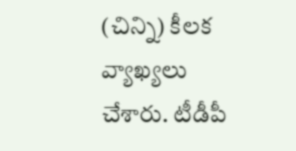(చిన్ని) కీలక వ్యాఖ్యలు చేశారు. టీడీపీ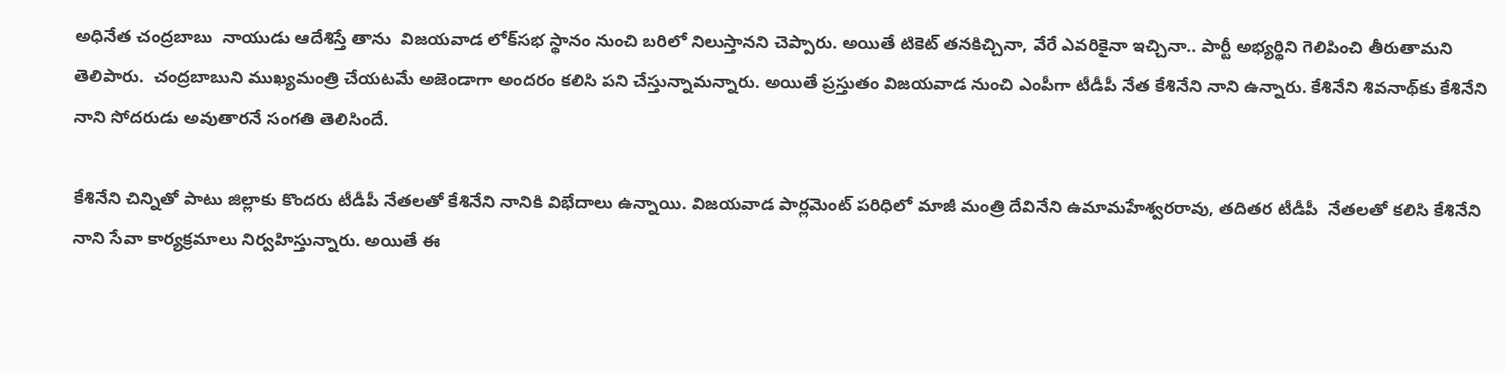అధినేత చంద్రబాబు  నాయుడు ఆదేశిస్తే తాను  విజయవాడ లోక్‌సభ స్థానం నుంచి బరిలో నిలుస్తానని చెప్పారు. అయితే టికెట్ తనకిచ్చినా, వేరే ఎవరికైనా ఇచ్చినా.. పార్టీ అభ్యర్థిని గెలిపించి తీరుతామని తెలిపారు.  చంద్రబాబుని ముఖ్యమంత్రి చేయటమే అజెండాగా అందరం కలిసి పని చేస్తున్నామన్నారు. అయితే ప్రస్తుతం విజయవాడ నుంచి ఎంపీగా టీడీపీ నేత కేశినేని నాని ఉన్నారు. కేశినేని శివనాథ్‌కు కేశినేని నాని సోదరుడు అవుతారనే సంగతి తెలిసిందే.

కేశినేని చిన్నితో పాటు జిల్లాకు కొందరు టీడీపీ నేతలతో కేశినేని నానికి విభేదాలు ఉన్నాయి. విజయవాడ పార్లమెంట్ పరిధిలో మాజీ మంత్రి దేవినేని ఉమామహేశ్వరరావు, తదితర టీడీపీ  నేతలతో కలిసి కేశినేని  నాని సేవా కార్యక్రమాలు నిర్వహిస్తున్నారు. అయితే ఈ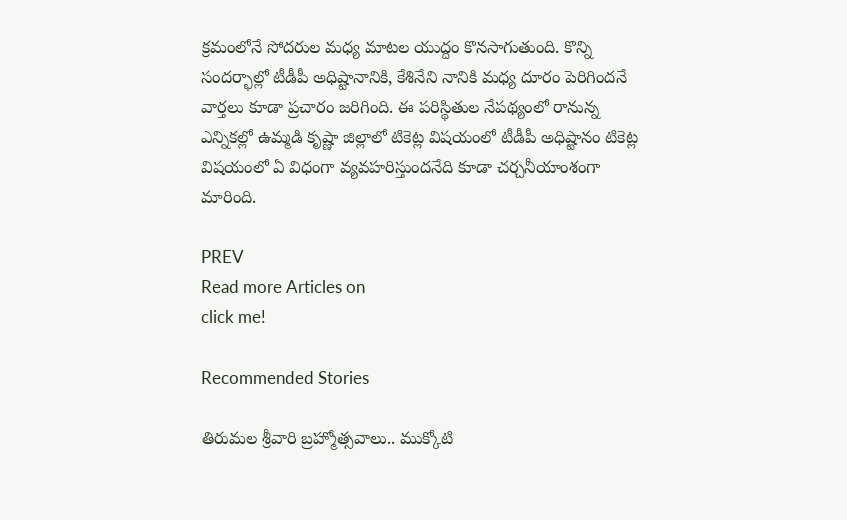క్రమంలోనే సోదరుల మధ్య మాటల యుద్దం కొనసాగుతుంది. కొన్ని సందర్భాల్లో టీడీపీ అధిష్టానానికి, కేశినేని నానికి మధ్య దూరం పెరిగిందనే వార్తలు కూడా ప్రచారం జరిగింది. ఈ పరిస్థితుల నేపథ్యంలో రానున్న ఎన్నికల్లో ఉమ్మడి కృష్ణా జిల్లాలో టికెట్ల విషయంలో టీడీపీ అధిష్టానం టికెట్ల విషయంలో ఏ విధంగా వ్యవహరిస్తుందనేది కూడా చర్చనీయాంశంగా మారింది.

PREV
Read more Articles on
click me!

Recommended Stories

తిరుమల శ్రీవారి బ్రహ్మోత్సవాలు.. ముక్కోటి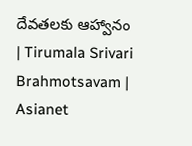దేవతలకు ఆహ్వానం | Tirumala Srivari Brahmotsavam | Asianet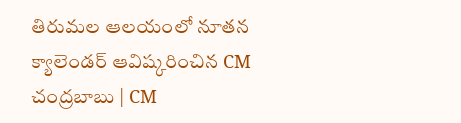తిరుమల ఆలయంలో నూతన క్యాలెండర్ ఆవిష్కరించిన CM చంద్రబాబు | CM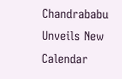Chandrababu Unveils New Calendar